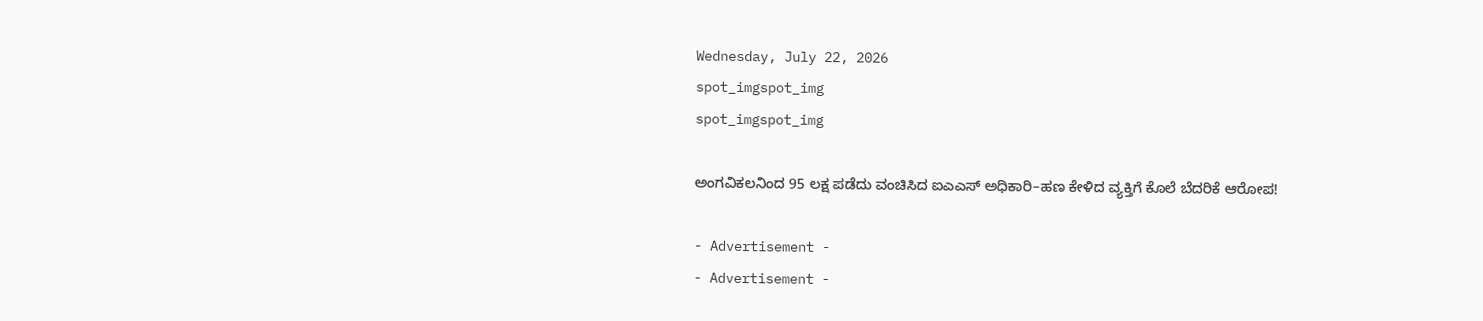Wednesday, July 22, 2026
spot_imgspot_img
spot_imgspot_img

ಅಂಗವಿಕಲನಿಂದ 95 ಲಕ್ಷ ಪಡೆದು ವಂಚಿಸಿದ ಐಎಎಸ್‌ ಅಧಿಕಾರಿ–ಹಣ ಕೇಳಿದ ವ್ಯಕ್ತಿಗೆ ಕೊಲೆ ಬೆದರಿಕೆ ಆರೋಪ!

- Advertisement -
- Advertisement -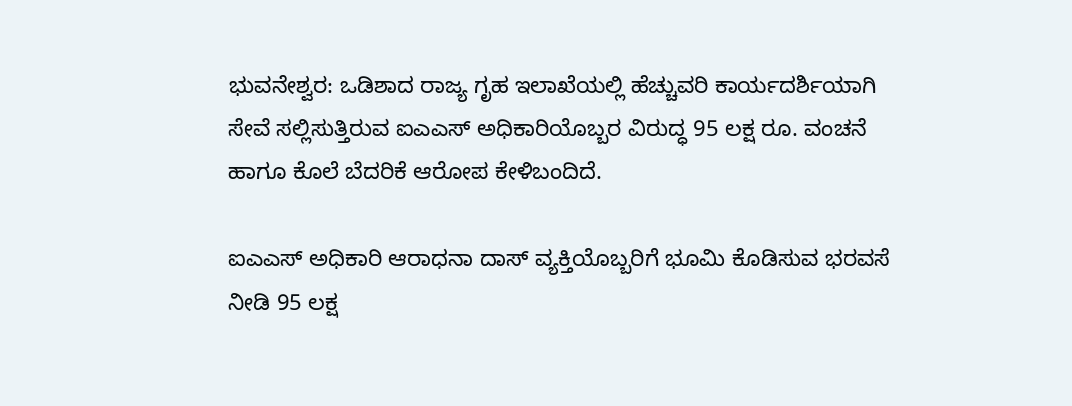ಭುವನೇಶ್ವರ: ಒಡಿಶಾದ ರಾಜ್ಯ ಗೃಹ ಇಲಾಖೆಯಲ್ಲಿ ಹೆಚ್ಚುವರಿ ಕಾರ್ಯದರ್ಶಿಯಾಗಿ ಸೇವೆ ಸಲ್ಲಿಸುತ್ತಿರುವ ಐಎಎಸ್ ಅಧಿಕಾರಿಯೊಬ್ಬರ ವಿರುದ್ಧ 95 ಲಕ್ಷ ರೂ. ವಂಚನೆ ಹಾಗೂ ಕೊಲೆ ಬೆದರಿಕೆ ಆರೋಪ ಕೇಳಿಬಂದಿದೆ.

ಐಎಎಸ್‌ ಅಧಿಕಾರಿ ಆರಾಧನಾ ದಾಸ್ ವ್ಯಕ್ತಿಯೊಬ್ಬರಿಗೆ ಭೂಮಿ ಕೊಡಿಸುವ ಭರವಸೆ ನೀಡಿ 95 ಲಕ್ಷ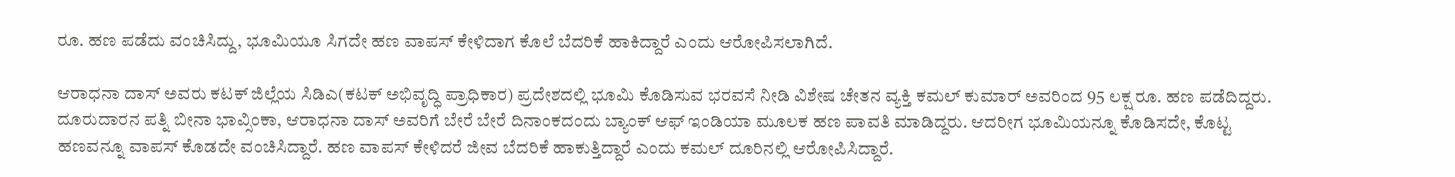ರೂ. ಹಣ ಪಡೆದು ವಂಚಿಸಿದ್ದು, ಭೂಮಿಯೂ ಸಿಗದೇ ಹಣ ವಾಪಸ್‌ ಕೇಳಿದಾಗ ಕೊಲೆ ಬೆದರಿಕೆ ಹಾಕಿದ್ದಾರೆ ಎಂದು ಆರೋಪಿಸಲಾಗಿದೆ.

ಆರಾಧನಾ ದಾಸ್ ಅವರು ಕಟಕ್ ಜಿಲ್ಲೆಯ ಸಿಡಿಎ(ಕಟಕ್ ಅಭಿವೃದ್ಧಿ ಪ್ರಾಧಿಕಾರ) ಪ್ರದೇಶದಲ್ಲಿ ಭೂಮಿ ಕೊಡಿಸುವ ಭರವಸೆ ನೀಡಿ ವಿಶೇಷ ಚೇತನ ವ್ಯಕ್ತಿ ಕಮಲ್ ಕುಮಾರ್ ಅವರಿಂದ 95 ಲಕ್ಷ ರೂ. ಹಣ ಪಡೆದಿದ್ದರು. ದೂರುದಾರನ ಪತ್ನಿ ಬೀನಾ ಭಾವ್ಸಿಂಕಾ, ಆರಾಧನಾ ದಾಸ್ ಅವರಿಗೆ ಬೇರೆ ಬೇರೆ ದಿನಾಂಕದಂದು ಬ್ಯಾಂಕ್ ಆಫ್ ಇಂಡಿಯಾ ಮೂಲಕ ಹಣ ಪಾವತಿ ಮಾಡಿದ್ದರು. ಆದರೀಗ ಭೂಮಿಯನ್ನೂ ಕೊಡಿಸದೇ, ಕೊಟ್ಟ ಹಣವನ್ನೂ ವಾಪಸ್‌ ಕೊಡದೇ ವಂಚಿಸಿದ್ದಾರೆ. ಹಣ ವಾಪಸ್‌ ಕೇಳಿದರೆ ಜೀವ ಬೆದರಿಕೆ ಹಾಕುತ್ತಿದ್ದಾರೆ ಎಂದು ಕಮಲ್‌ ದೂರಿನಲ್ಲಿ ಆರೋಪಿಸಿದ್ದಾರೆ.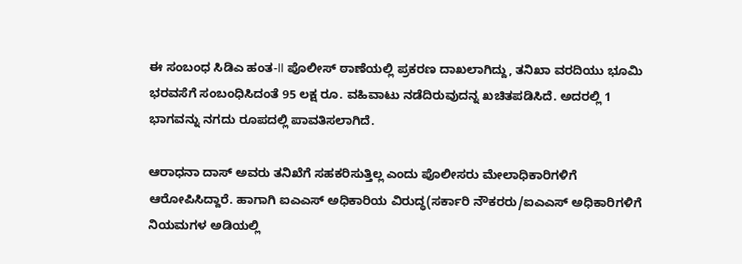ಈ ಸಂಬಂಧ ಸಿಡಿಎ ಹಂತ-II ಪೊಲೀಸ್ ಠಾಣೆಯಲ್ಲಿ ಪ್ರಕರಣ ದಾಖಲಾಗಿದ್ದು, ತನಿಖಾ ವರದಿಯು ಭೂಮಿ ಭರವಸೆಗೆ ಸಂಬಂಧಿಸಿದಂತೆ 95 ಲಕ್ಷ ರೂ. ವಹಿವಾಟು ನಡೆದಿರುವುದನ್ನ ಖಚಿತಪಡಿಸಿದೆ. ಅದರಲ್ಲಿ 1 ಭಾಗವನ್ನು ನಗದು ರೂಪದಲ್ಲಿ ಪಾವತಿಸಲಾಗಿದೆ.

ಆರಾಧನಾ ದಾಸ್‌ ಅವರು ತನಿಖೆಗೆ ಸಹಕರಿಸುತ್ತಿಲ್ಲ ಎಂದು ಪೊಲೀಸರು ಮೇಲಾಧಿಕಾರಿಗಳಿಗೆ ಆರೋಪಿಸಿದ್ದಾರೆ. ಹಾಗಾಗಿ ಐಎಎಸ್ ಅಧಿಕಾರಿಯ ವಿರುದ್ಧ(ಸರ್ಕಾರಿ ನೌಕರರು/ಐಎಎಸ್ ಅಧಿಕಾರಿಗಳಿಗೆ ನಿಯಮಗಳ ಅಡಿಯಲ್ಲಿ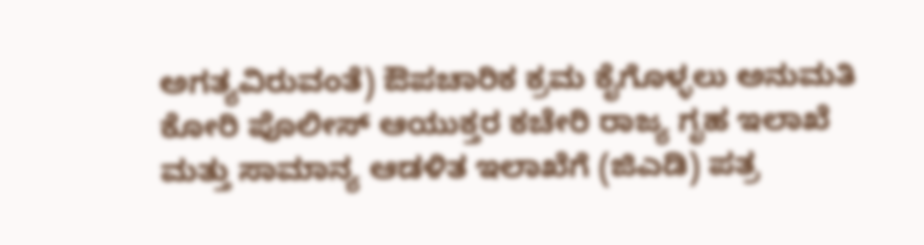ಅಗತ್ಯವಿರುವಂತೆ) ಔಪಚಾರಿಕ ಕ್ರಮ ಕೈಗೊಳ್ಳಲು ಅನುಮತಿ ಕೋರಿ ಪೊಲೀಸ್ ಆಯುಕ್ತರ ಕಚೇರಿ ರಾಜ್ಯ ಗೃಹ ಇಲಾಖೆ ಮತ್ತು ಸಾಮಾನ್ಯ ಆಡಳಿತ ಇಲಾಖೆಗೆ (ಜಿಎಡಿ) ಪತ್ರ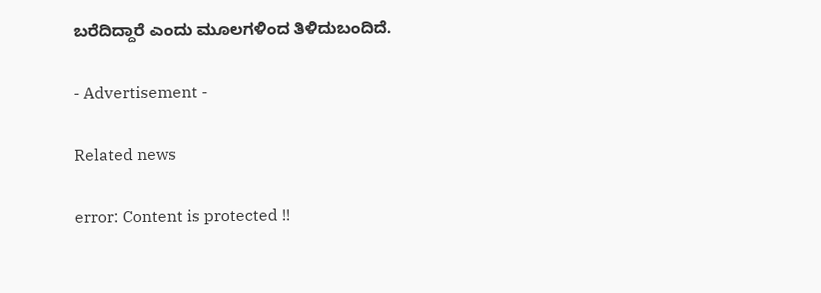ಬರೆದಿದ್ದಾರೆ ಎಂದು ಮೂಲಗಳಿಂದ ತಿಳಿದುಬಂದಿದೆ.

- Advertisement -

Related news

error: Content is protected !!